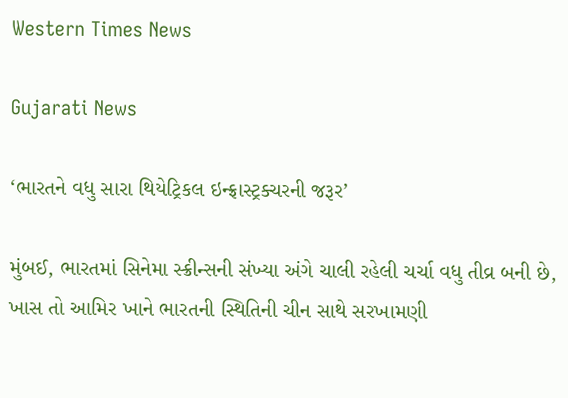Western Times News

Gujarati News

‘ભારતને વધુ સારા થિયેટ્રિકલ ઇન્ફ્રાસ્ટ્રક્ચરની જરૂર’

મુંબઈ, ભારતમાં સિનેમા સ્ક્રીન્સની સંખ્યા અંગે ચાલી રહેલી ચર્ચા વધુ તીવ્ર બની છે, ખાસ તો આમિર ખાને ભારતની સ્થિતિની ચીન સાથે સરખામણી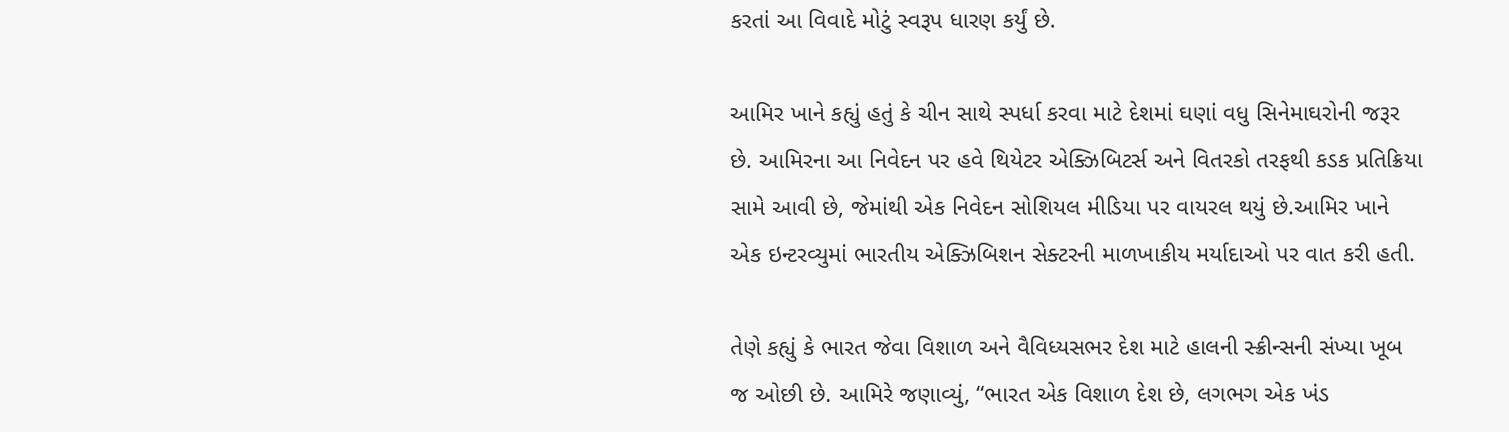કરતાં આ વિવાદે મોટું સ્વરૂપ ધારણ કર્યું છે.

આમિર ખાને કહ્યું હતું કે ચીન સાથે સ્પર્ધા કરવા માટે દેશમાં ઘણાં વધુ સિનેમાઘરોની જરૂર છે. આમિરના આ નિવેદન પર હવે થિયેટર એક્ઝિબિટર્સ અને વિતરકો તરફથી કડક પ્રતિક્રિયા સામે આવી છે, જેમાંથી એક નિવેદન સોશિયલ મીડિયા પર વાયરલ થયું છે.આમિર ખાને એક ઇન્ટરવ્યુમાં ભારતીય એક્ઝિબિશન સેક્ટરની માળખાકીય મર્યાદાઓ પર વાત કરી હતી.

તેણે કહ્યું કે ભારત જેવા વિશાળ અને વૈવિધ્યસભર દેશ માટે હાલની સ્ક્રીન્સની સંખ્યા ખૂબ જ ઓછી છે. આમિરે જણાવ્યું, “ભારત એક વિશાળ દેશ છે, લગભગ એક ખંડ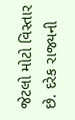જેટલો મોટો વિસ્તાર છે. દરેક રાજ્યની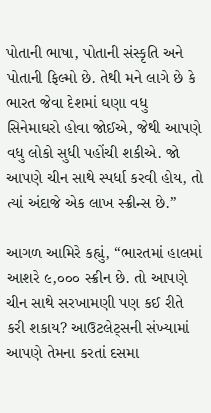પોતાની ભાષા, પોતાની સંસ્કૃતિ અને પોતાની ફિલ્મો છે. તેથી મને લાગે છે કે ભારત જેવા દેશમાં ઘણા વધુ સિનેમાઘરો હોવા જોઈએ, જેથી આપણે વધુ લોકો સુધી પહોંચી શકીએ. જો આપણે ચીન સાથે સ્પર્ધા કરવી હોય, તો ત્યાં અંદાજે એક લાખ સ્ક્રીન્સ છે.”

આગળ આમિરે કહ્યું, “ભારતમાં હાલમાં આશરે ૯,૦૦૦ સ્ક્રીન છે. તો આપણે ચીન સાથે સરખામણી પણ કઈ રીતે કરી શકાય? આઉટલેટ્‌સની સંખ્યામાં આપણે તેમના કરતાં દસમા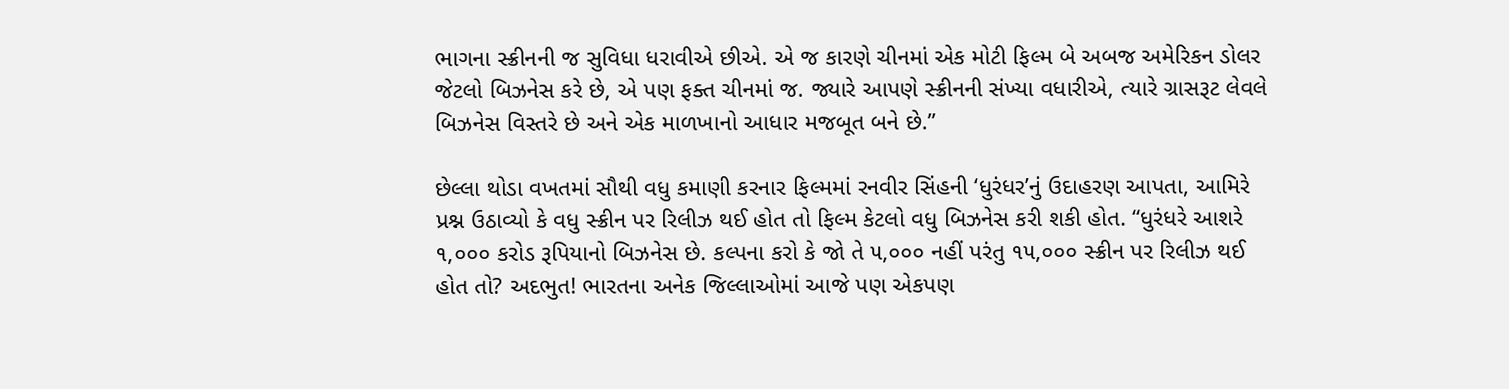ભાગના સ્ક્રીનની જ સુવિધા ધરાવીએ છીએ. એ જ કારણે ચીનમાં એક મોટી ફિલ્મ બે અબજ અમેરિકન ડોલર જેટલો બિઝનેસ કરે છે, એ પણ ફક્ત ચીનમાં જ. જ્યારે આપણે સ્ક્રીનની સંખ્યા વધારીએ, ત્યારે ગ્રાસરૂટ લેવલે બિઝનેસ વિસ્તરે છે અને એક માળખાનો આધાર મજબૂત બને છે.”

છેલ્લા થોડા વખતમાં સૌથી વધુ કમાણી કરનાર ફિલ્મમાં રનવીર સિંહની ‘ધુરંધર’નું ઉદાહરણ આપતા, આમિરે પ્રશ્ન ઉઠાવ્યો કે વધુ સ્ક્રીન પર રિલીઝ થઈ હોત તો ફિલ્મ કેટલો વધુ બિઝનેસ કરી શકી હોત. “ધુરંધરે આશરે ૧,૦૦૦ કરોડ રૂપિયાનો બિઝનેસ છે. કલ્પના કરો કે જો તે ૫,૦૦૦ નહીં પરંતુ ૧૫,૦૦૦ સ્ક્રીન પર રિલીઝ થઈ હોત તો? અદભુત! ભારતના અનેક જિલ્લાઓમાં આજે પણ એકપણ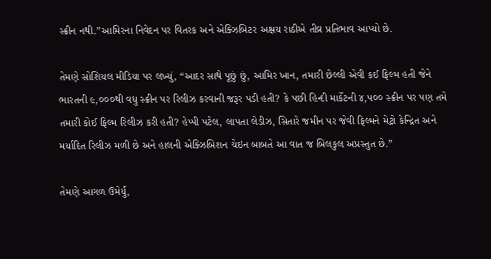સ્ક્રીન નથી.”આમિરના નિવેદન પર વિતરક અને એક્ઝિબિટર અક્ષય રાઠીએ તીવ્ર પ્રતિભાવ આપ્યો છે.

તેમણે સોશિયલ મીડિયા પર લખ્યું, “આદર સાથે પૂછું છું, આમિર ખાન, તમારી છેલ્લી એવી કઈ ફિલ્મ હતી જેને ભારતની ૯,૦૦૦થી વધુ સ્ક્રીન પર રિલીઝ કરવાની જરૂર પડી હતી? કે પછી હિન્દી માર્કેટની ૪,૫૦૦ સ્ક્રીન પર પણ તમે તમારી કોઈ ફિલ્મ રિલીઝ કરી હતી? હેપ્પી પટેલ, લાપતા લેડીઝ, સિતારે જમીન પર જેવી ફિલ્મને મેટ્રો કેન્દ્રિત અને મર્યાદિત રિલીઝ મળી છે અને હાલની એક્ઝિબિશન ચેઇન બાબતે આ વાત જ બિલકુલ અપ્રસ્તુત છે.”

તેમણે આગળ ઉમેર્યું,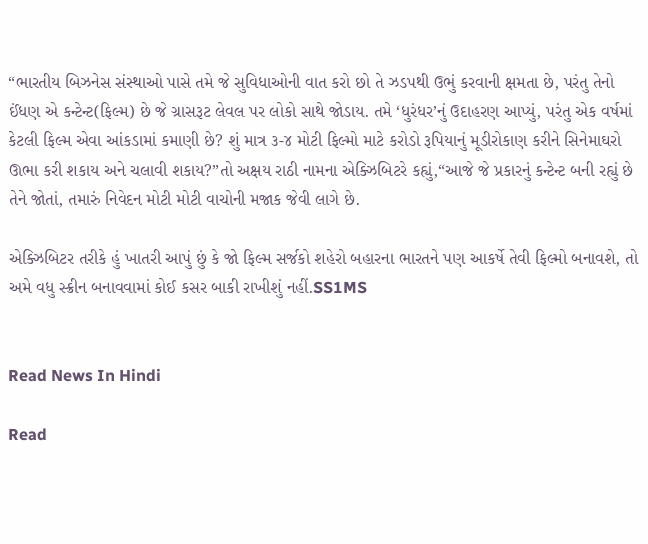“ભારતીય બિઝનેસ સંસ્થાઓ પાસે તમે જે સુવિધાઓની વાત કરો છો તે ઝડપથી ઉભું કરવાની ક્ષમતા છે, પરંતુ તેનો ઈંધણ એ કન્ટેન્ટ(ફિલ્મ) છે જે ગ્રાસરૂટ લેવલ પર લોકો સાથે જોડાય. તમે ‘ધુરંધર’નું ઉદાહરણ આપ્યું, પરંતુ એક વર્ષમાં કેટલી ફિલ્મ એવા આંકડામાં કમાણી છે? શું માત્ર ૩-૪ મોટી ફિલ્મો માટે કરોડો રૂપિયાનું મૂડીરોકાણ કરીને સિનેમાઘરો ઊભા કરી શકાય અને ચલાવી શકાય?”તો અક્ષય રાઠી નામના એક્ઝિબિટરે કહ્યું,“આજે જે પ્રકારનું કન્ટેન્ટ બની રહ્યું છે તેને જોતાં, તમારું નિવેદન મોટી મોટી વાચોની મજાક જેવી લાગે છે.

એક્ઝિબિટર તરીકે હું ખાતરી આપું છું કે જો ફિલ્મ સર્જકો શહેરો બહારના ભારતને પણ આકર્ષે તેવી ફિલ્મો બનાવશે, તો અમે વધુ સ્ક્રીન બનાવવામાં કોઈ કસર બાકી રાખીશું નહીં.SS1MS


Read News In Hindi

Read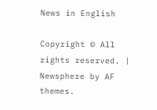News in English

Copyright © All rights reserved. | Newsphere by AF themes.